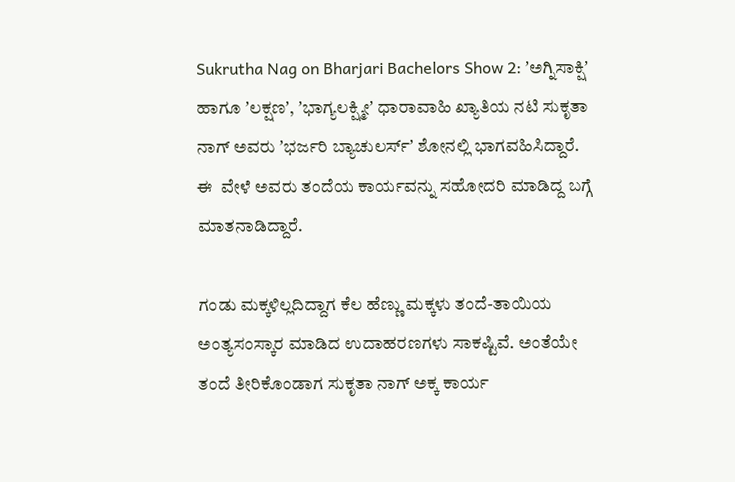Sukrutha Nag on Bharjari Bachelors Show 2: ʼಅಗ್ನಿಸಾಕ್ಷಿʼ ಹಾಗೂ ʼಲಕ್ಷಣʼ, ʼಭಾಗ್ಯಲಕ್ಷ್ಮೀʼ ಧಾರಾವಾಹಿ ಖ್ಯಾತಿಯ ನಟಿ ಸುಕೃತಾ ನಾಗ್‌ ಅವರು ʼಭರ್ಜರಿ ಬ್ಯಾಚುಲರ್ಸ್ʼ ಶೋನಲ್ಲಿ ಭಾಗವಹಿಸಿದ್ದಾರೆ. ಈ  ವೇಳೆ ಅವರು ತಂದೆಯ ಕಾರ್ಯವನ್ನು ಸಹೋದರಿ ಮಾಡಿದ್ದ ಬಗ್ಗೆ ಮಾತನಾಡಿದ್ದಾರೆ.

ಗಂಡು ಮಕ್ಕಳಿಲ್ಲದಿದ್ದಾಗ ಕೆಲ ಹೆಣ್ಣು ಮಕ್ಕಳು ತಂದೆ-ತಾಯಿಯ ಅಂತ್ಯಸಂಸ್ಕಾರ ಮಾಡಿದ ಉದಾಹರಣಗಳು ಸಾಕಷ್ಟಿವೆ. ಅಂತೆಯೇ ತಂದೆ ತೀರಿಕೊಂಡಾಗ ಸುಕೃತಾ ನಾಗ್‌ ಅಕ್ಕ ಕಾರ್ಯ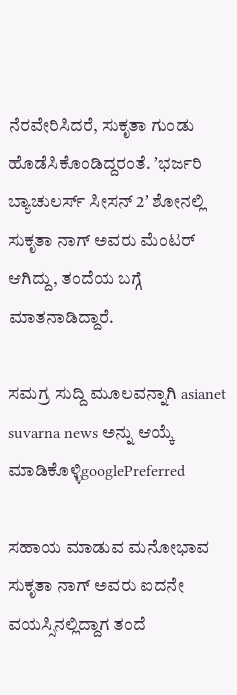ನೆರವೇರಿಸಿದರೆ, ಸುಕೃತಾ ಗುಂಡು ಹೊಡೆಸಿಕೊಂಡಿದ್ದರಂತೆ. ʼಭರ್ಜರಿ ಬ್ಯಾಚುಲರ್ಸ್‌ ಸೀಸನ್‌ 2ʼ ಶೋನಲ್ಲಿ ಸುಕೃತಾ ನಾಗ್‌ ಅವರು ಮೆಂಟರ್‌ ಆಗಿದ್ದು, ತಂದೆಯ ಬಗ್ಗೆ ಮಾತನಾಡಿದ್ದಾರೆ.

ಸಮಗ್ರ ಸುದ್ದಿ ಮೂಲವನ್ನಾಗಿ asianet suvarna news ಅನ್ನು ಆಯ್ಕೆ ಮಾಡಿಕೊಳ್ಳಿgooglePreferred

ಸಹಾಯ ಮಾಡುವ ಮನೋಭಾವ
ಸುಕೃತಾ ನಾಗ್‌ ಅವರು ಐದನೇ ವಯಸ್ಸಿನಲ್ಲಿದ್ದಾಗ ತಂದೆ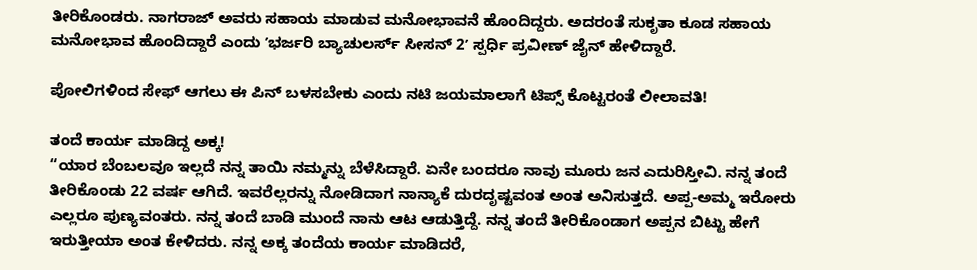ತೀರಿಕೊಂಡರು. ನಾಗರಾಜ್‌ ಅವರು ಸಹಾಯ ಮಾಡುವ ಮನೋಭಾವನೆ ಹೊಂದಿದ್ದರು. ಅದರಂತೆ ಸುಕೃತಾ ಕೂಡ ಸಹಾಯ ಮನೋಭಾವ ಹೊಂದಿದ್ದಾರೆ ಎಂದು ʼಭರ್ಜರಿ ಬ್ಯಾಚುಲರ್ಸ್‌ ಸೀಸನ್‌ 2ʼ ಸ್ಪರ್ಧಿ ಪ್ರವೀಣ್‌ ಜೈನ್‌ ಹೇಳಿದ್ದಾರೆ.

ಪೋಲಿಗಳಿಂದ ಸೇಫ್‌ ಆಗಲು ಈ ಪಿನ್ ಬಳಸಬೇಕು ಎಂದು ನಟಿ ಜಯಮಾಲಾಗೆ ಟಿಪ್ಸ್‌ ಕೊಟ್ಟರಂತೆ ಲೀಲಾವತಿ!

ತಂದೆ ಕಾರ್ಯ ಮಾಡಿದ್ದ ಅಕ್ಕ!
“ಯಾರ ಬೆಂಬಲವೂ ಇಲ್ಲದೆ ನನ್ನ ತಾಯಿ ನಮ್ಮನ್ನು ಬೆಳೆಸಿದ್ದಾರೆ. ಏನೇ ಬಂದರೂ ನಾವು ಮೂರು ಜನ ಎದುರಿಸ್ತೀವಿ. ನನ್ನ ತಂದೆ ತೀರಿಕೊಂಡು 22 ವರ್ಷ ಆಗಿದೆ. ಇವರೆಲ್ಲರನ್ನು ನೋಡಿದಾಗ ನಾನ್ಯಾಕೆ ದುರದೃಷ್ಟವಂತ ಅಂತ ಅನಿಸುತ್ತದೆ. ಅಪ್ಪ-ಅಮ್ಮ ಇರೋರು ಎಲ್ಲರೂ ಪುಣ್ಯವಂತರು. ನನ್ನ ತಂದೆ ಬಾಡಿ ಮುಂದೆ ನಾನು ಆಟ ಆಡುತ್ತಿದ್ದೆ. ನನ್ನ ತಂದೆ ತೀರಿಕೊಂಡಾಗ ಅಪ್ಪನ ಬಿಟ್ಟು ಹೇಗೆ ಇರುತ್ತೀಯಾ ಅಂತ ಕೇಳಿದರು. ನನ್ನ ಅಕ್ಕ ತಂದೆಯ ಕಾರ್ಯ ಮಾಡಿದರೆ,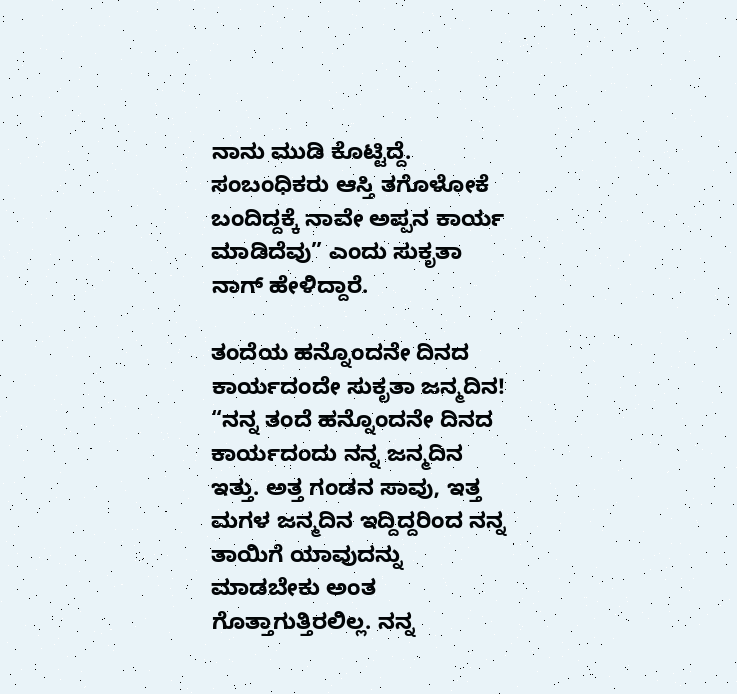ನಾನು ಮುಡಿ ಕೊಟ್ಟಿದ್ದೆ. ಸಂಬಂಧಿಕರು ಆಸ್ತಿ ತಗೊಳೋಕೆ ಬಂದಿದ್ದಕ್ಕೆ ನಾವೇ ಅಪ್ಪನ ಕಾರ್ಯ ಮಾಡಿದೆವು” ಎಂದು ಸುಕೃತಾ ನಾಗ್‌ ಹೇಳಿದ್ದಾರೆ.

ತಂದೆಯ ಹನ್ನೊಂದನೇ ದಿನದ ಕಾರ್ಯದಂದೇ ಸುಕೃತಾ ಜನ್ಮದಿನ!
“ನನ್ನ ತಂದೆ ಹನ್ನೊಂದನೇ ದಿನದ ಕಾರ್ಯದಂದು ನನ್ನ ಜನ್ಮದಿನ ಇತ್ತು. ಅತ್ತ ಗಂಡನ ಸಾವು, ಇತ್ತ ಮಗಳ ಜನ್ಮದಿನ ಇದ್ದಿದ್ದರಿಂದ ನನ್ನ ತಾಯಿಗೆ ಯಾವುದನ್ನು ಮಾಡಬೇಕು ಅಂತ ಗೊತ್ತಾಗುತ್ತಿರಲಿಲ್ಲ. ನನ್ನ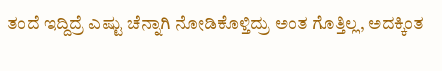ತಂದೆ ಇದ್ದಿದ್ರೆ ಎಷ್ಟು ಚೆನ್ನಾಗಿ ನೋಡಿಕೊಳ್ತಿದ್ರು ಅಂತ ಗೊತ್ತಿಲ್ಲ, ಅದಕ್ಕಿಂತ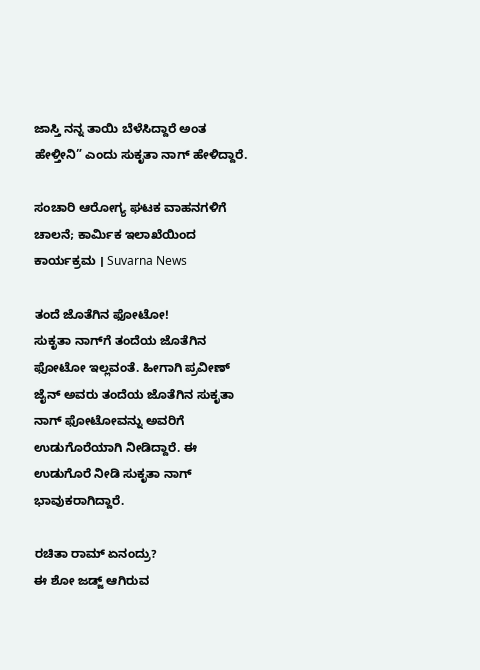ಜಾಸ್ತಿ ನನ್ನ ತಾಯಿ ಬೆಳೆಸಿದ್ದಾರೆ ಅಂತ ಹೇಳ್ತೀನಿ” ಎಂದು ಸುಕೃತಾ ನಾಗ್‌ ಹೇಳಿದ್ದಾರೆ.

ಸಂಚಾರಿ ಆರೋಗ್ಯ ಘಟಕ ವಾಹನಗಳಿಗೆ ಚಾಲನೆ; ಕಾರ್ಮಿಕ ಇಲಾಖೆಯಿಂದ ಕಾರ್ಯಕ್ರಮ । Suvarna News

ತಂದೆ ಜೊತೆಗಿನ ಫೋಟೋ!
ಸುಕೃತಾ ನಾಗ್‌ಗೆ ತಂದೆಯ ಜೊತೆಗಿನ ಫೋಟೋ ಇಲ್ಲವಂತೆ. ಹೀಗಾಗಿ ಪ್ರವೀಣ್‌ ಜೈನ್‌ ಅವರು ತಂದೆಯ ಜೊತೆಗಿನ ಸುಕೃತಾ ನಾಗ್‌ ಫೋಟೋವನ್ನು ಅವರಿಗೆ ಉಡುಗೊರೆಯಾಗಿ ನೀಡಿದ್ದಾರೆ. ಈ ಉಡುಗೊರೆ ನೀಡಿ ಸುಕೃತಾ ನಾಗ್‌ ಭಾವುಕರಾಗಿದ್ದಾರೆ.

ರಚಿತಾ ರಾಮ್‌ ಏನಂದ್ರು?
ಈ ಶೋ ಜಡ್ಜ್‌ ಆಗಿರುವ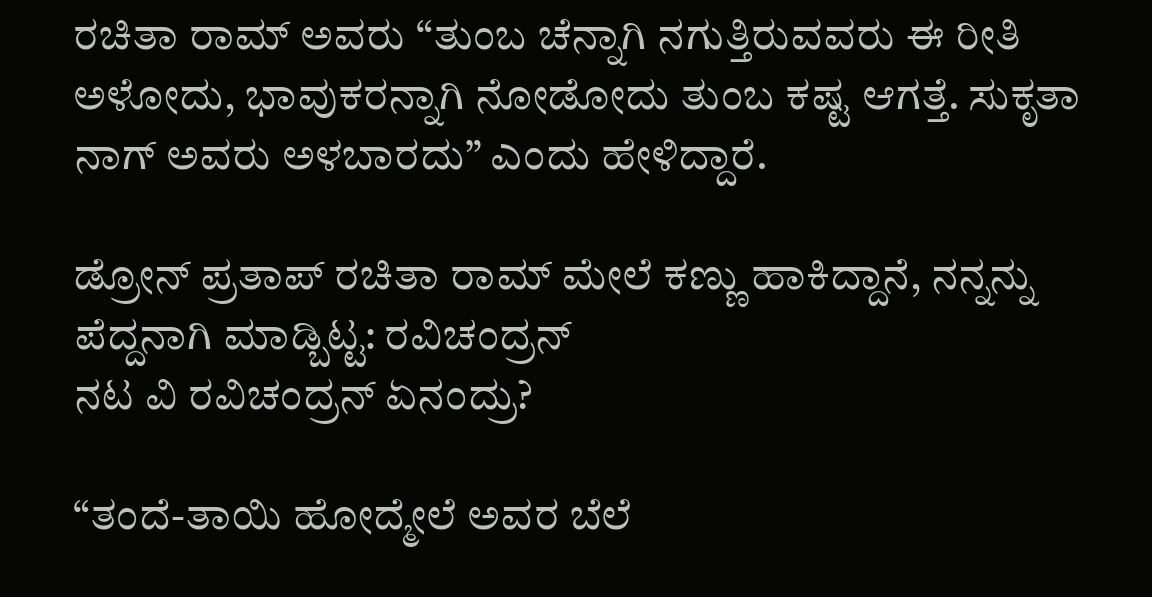ರಚಿತಾ ರಾಮ್‌ ಅವರು “ತುಂಬ ಚೆನ್ನಾಗಿ ನಗುತ್ತಿರುವವರು ಈ ರೀತಿ ಅಳೋದು, ಭಾವುಕರನ್ನಾಗಿ ನೋಡೋದು ತುಂಬ ಕಷ್ಟ ಆಗತ್ತೆ. ಸುಕೃತಾ ನಾಗ್‌ ಅವರು ಅಳಬಾರದು” ಎಂದು ಹೇಳಿದ್ದಾರೆ.

ಡ್ರೋನ್ ಪ್ರತಾಪ್‌ ರಚಿತಾ ರಾಮ್‌ ಮೇಲೆ ಕಣ್ಣು ಹಾಕಿದ್ದಾನೆ, ನನ್ನನ್ನು ಪೆದ್ದನಾಗಿ ಮಾಡ್ಬಿಟ್ಟ: ರವಿಚಂದ್ರನ್
ನಟ ವಿ ರವಿಚಂದ್ರನ್‌ ಏನಂದ್ರು?

“ತಂದೆ-ತಾಯಿ ಹೋದ್ಮೇಲೆ ಅವರ ಬೆಲೆ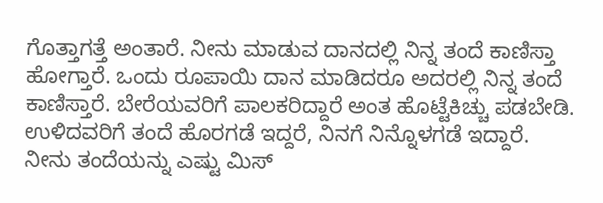ಗೊತ್ತಾಗತ್ತೆ ಅಂತಾರೆ. ನೀನು ಮಾಡುವ ದಾನದಲ್ಲಿ ನಿನ್ನ ತಂದೆ ಕಾಣಿಸ್ತಾ ಹೋಗ್ತಾರೆ. ಒಂದು ರೂಪಾಯಿ ದಾನ ಮಾಡಿದರೂ ಅದರಲ್ಲಿ ನಿನ್ನ ತಂದೆ ಕಾಣಿಸ್ತಾರೆ. ಬೇರೆಯವರಿಗೆ ಪಾಲಕರಿದ್ದಾರೆ ಅಂತ ಹೊಟ್ಟೆಕಿಚ್ಚು ಪಡಬೇಡಿ. ಉಳಿದವರಿಗೆ ತಂದೆ ಹೊರಗಡೆ ಇದ್ದರೆ, ನಿನಗೆ ನಿನ್ನೊಳಗಡೆ ಇದ್ದಾರೆ. ನೀನು ತಂದೆಯನ್ನು ಎಷ್ಟು ಮಿಸ್‌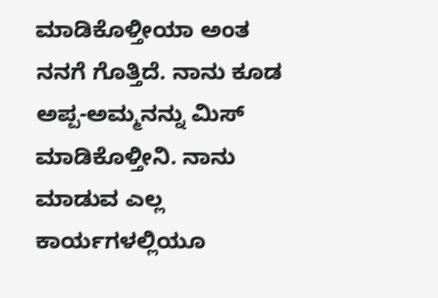ಮಾಡಿಕೊಳ್ತೀಯಾ ಅಂತ ನನಗೆ ಗೊತ್ತಿದೆ. ನಾನು ಕೂಡ ಅಪ್ಪ-ಅಮ್ಮನನ್ನು ಮಿಸ್‌ ಮಾಡಿಕೊಳ್ತೀನಿ. ನಾನು ಮಾಡುವ ಎಲ್ಲ ಕಾರ್ಯಗಳಲ್ಲಿಯೂ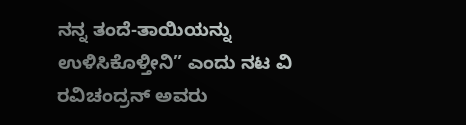ನನ್ನ ತಂದೆ-ತಾಯಿಯನ್ನು ಉಳಿಸಿಕೊಳ್ತೀನಿ” ಎಂದು ನಟ ವಿ ರವಿಚಂದ್ರನ್‌ ಅವರು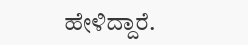ಹೇಳಿದ್ದಾರೆ.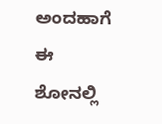ಅಂದಹಾಗೆ ಈ ಶೋನಲ್ಲಿ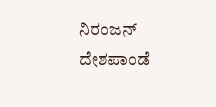ನಿರಂಜನ್‌ ದೇಶಪಾಂಡೆ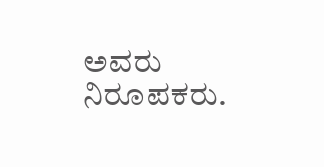ಅವರು ನಿರೂಪಕರು.